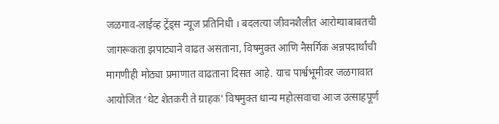जळगाव-लाईव्ह ट्रेंड्स न्यूज प्रतिनिधी । बदलत्या जीवनशैलीत आरोग्याबाबतची जागरूकता झपाट्याने वाढत असताना, विषमुक्त आणि नैसर्गिक अन्नपदार्थांची मागणीही मोठ्या प्रमाणात वाढताना दिसत आहे. याच पार्श्वभूमीवर जळगावात आयोजित ‘थेट शेतकरी ते ग्राहक’ विषमुक्त धान्य महोत्सवाचा आज उत्साहपूर्ण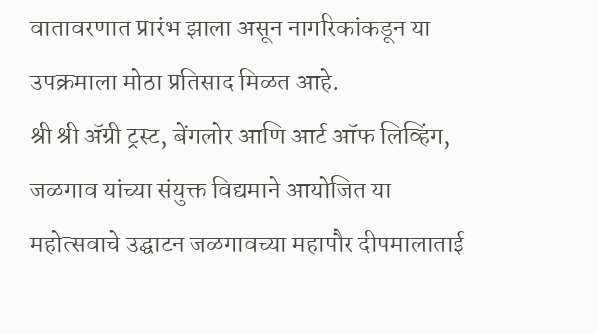वातावरणात प्रारंभ झाला असून नागरिकांकडून या उपक्रमाला मोठा प्रतिसाद मिळत आहे.
श्री श्री ॲग्री ट्रस्ट, बेंगलोर आणि आर्ट ऑफ लिव्हिंग, जळगाव यांच्या संयुक्त विद्यमाने आयोजित या महोत्सवाचे उद्घाटन जळगावच्या महापौर दीपमालाताई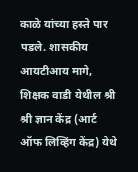काळे यांच्या हस्ते पार पडले. शासकीय आयटीआय मागे, शिक्षक वाडी येथील श्री श्री ज्ञान केंद्र (आर्ट ऑफ लिव्हिंग केंद्र) येथे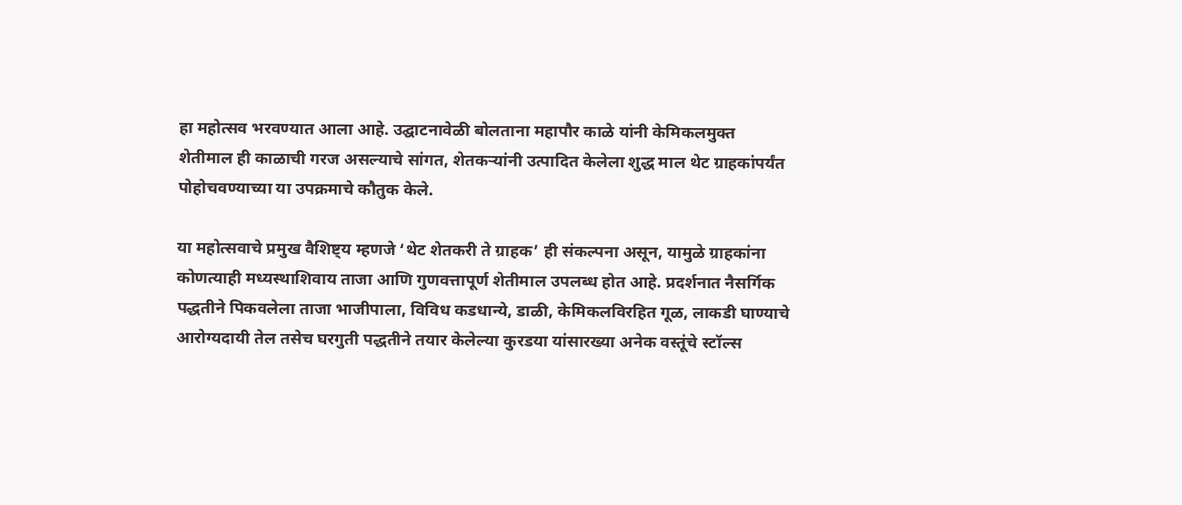हा महोत्सव भरवण्यात आला आहे. उद्घाटनावेळी बोलताना महापौर काळे यांनी केमिकलमुक्त शेतीमाल ही काळाची गरज असल्याचे सांगत, शेतकऱ्यांनी उत्पादित केलेला शुद्ध माल थेट ग्राहकांपर्यंत पोहोचवण्याच्या या उपक्रमाचे कौतुक केले.

या महोत्सवाचे प्रमुख वैशिष्ट्य म्हणजे ‘थेट शेतकरी ते ग्राहक’ ही संकल्पना असून, यामुळे ग्राहकांना कोणत्याही मध्यस्थाशिवाय ताजा आणि गुणवत्तापूर्ण शेतीमाल उपलब्ध होत आहे. प्रदर्शनात नैसर्गिक पद्धतीने पिकवलेला ताजा भाजीपाला, विविध कडधान्ये, डाळी, केमिकलविरहित गूळ, लाकडी घाण्याचे आरोग्यदायी तेल तसेच घरगुती पद्धतीने तयार केलेल्या कुरडया यांसारख्या अनेक वस्तूंचे स्टॉल्स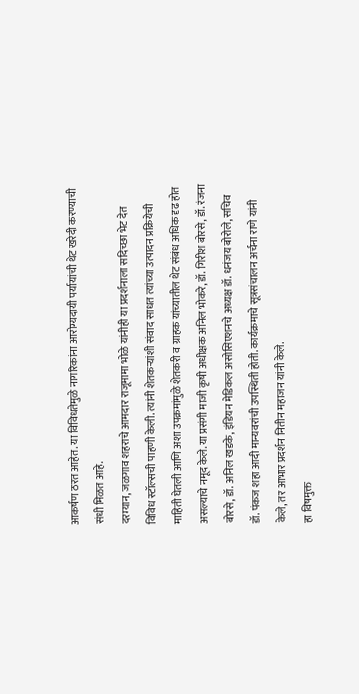आकर्षण ठरत आहेत. या विविधतेमुळे नागरिकांना आरोग्यदायी पर्यायांची थेट खरेदी करण्याची संधी मिळत आहे.
दरम्यान, जळगाव शहराचे आमदार राजूमामा भोळे यांनीही या प्रदर्शनाला सदिच्छा भेट देत विविध स्टॉल्सची पाहणी केली. त्यांनी शेतकऱ्यांशी संवाद साधत त्यांच्या उत्पादन प्रक्रियेची माहिती घेतली आणि अशा उपक्रमांमुळे शेतकरी व ग्राहक यांच्यातील थेट संबंध अधिक दृढ होत असल्याचे नमूद केले. या प्रसंगी माजी कृषी अधीक्षक अनिल भोकरे, डॉ. गिरीश बोरसे, डॉ. रंजना बोरसे, डॉ. अनिल खडके, इंडियन मेडिकल असोसिएशनचे अध्यक्ष डॉ. धनंजय बोरोले, सचिव डॉ. पंकज शहा आदी मान्यवरांची उपस्थिती होती. कार्यक्रमाचे सूत्रसंचालन अर्चना राणे यांनी केले, तर आभार प्रदर्शन नितीन महाजन यांनी केले.
हा विषमुक्त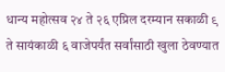धान्य महोत्सव २४ ते २६ एप्रिल दरम्यान सकाळी ९ ते सायंकाळी ६ वाजेपर्यंत सर्वांसाठी खुला ठेवण्यात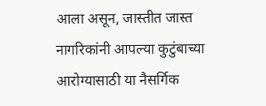आला असून, जास्तीत जास्त नागरिकांनी आपल्या कुटुंबाच्या आरोग्यासाठी या नैसर्गिक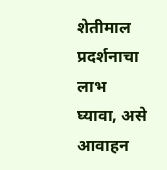शेतीमाल प्रदर्शनाचा लाभ घ्यावा, असे आवाहन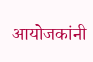आयोजकांनी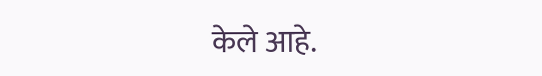केले आहे.